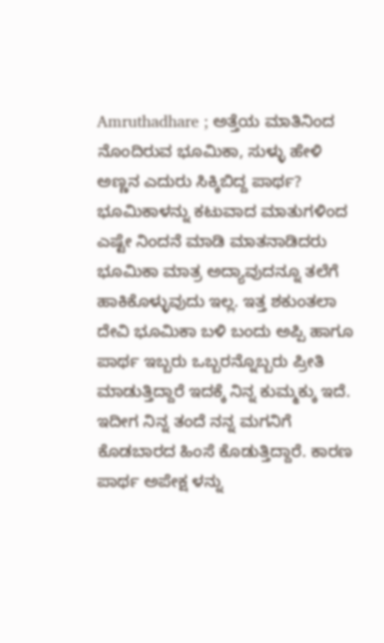Amruthadhare ; ಅತ್ತೆಯ ಮಾತಿನಿಂದ ನೊಂದಿರುವ ಭೂಮಿಕಾ, ಸುಳ್ಳು ಹೇಳಿ ಅಣ್ಣನ ಎದುರು ಸಿಕ್ಕಿಬಿದ್ದ ಪಾರ್ಥ?
ಭೂಮಿಕಾಳನ್ನು ಕಟುವಾದ ಮಾತುಗಳಿಂದ ಎಷ್ಟೇ ನಿಂದನೆ ಮಾಡಿ ಮಾತನಾಡಿದರು ಭೂಮಿಕಾ ಮಾತ್ರ ಅದ್ಯಾವುದನ್ನೂ ತಲೆಗೆ ಹಾಕಿಕೊಳ್ಳುವುದು ಇಲ್ಲ. ಇತ್ತ ಶಕುಂತಲಾ ದೇವಿ ಭೂಮಿಕಾ ಬಳಿ ಬಂದು ಅಪ್ಪಿ ಹಾಗೂ ಪಾರ್ಥ ಇಬ್ಬರು ಒಬ್ಬರನ್ನೊಬ್ಬರು ಪ್ರೀತಿ ಮಾಡುತ್ತಿದ್ದಾರೆ ಇದಕ್ಕೆ ನಿನ್ನ ಕುಮ್ಮಕ್ಕು ಇದೆ. ಇದೀಗ ನಿನ್ನ ತಂದೆ ನನ್ನ ಮಗನಿಗೆ ಕೊಡಬಾರದ ಹಿಂಸೆ ಕೊಡುತ್ತಿದ್ದಾರೆ. ಕಾರಣ ಪಾರ್ಥ ಅಪೇಕ್ಷ ಳನ್ನು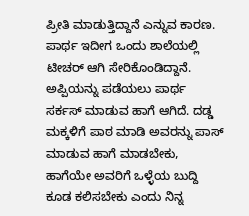ಪ್ರೀತಿ ಮಾಡುತ್ತಿದ್ದಾನೆ ಎನ್ನುವ ಕಾರಣ. ಪಾರ್ಥ ಇದೀಗ ಒಂದು ಶಾಲೆಯಲ್ಲಿ ಟೀಚರ್ ಆಗಿ ಸೇರಿಕೊಂಡಿದ್ದಾನೆ.
ಅಪ್ಪಿಯನ್ನು ಪಡೆಯಲು ಪಾರ್ಥ ಸರ್ಕಸ್ ಮಾಡುವ ಹಾಗೆ ಆಗಿದೆ. ದಡ್ಡ ಮಕ್ಕಳಿಗೆ ಪಾಠ ಮಾಡಿ ಅವರನ್ನು ಪಾಸ್ ಮಾಡುವ ಹಾಗೆ ಮಾಡಬೇಕು, ಹಾಗೆಯೇ ಅವರಿಗೆ ಒಳ್ಳೆಯ ಬುದ್ದಿ ಕೂಡ ಕಲಿಸಬೇಕು ಎಂದು ನಿನ್ನ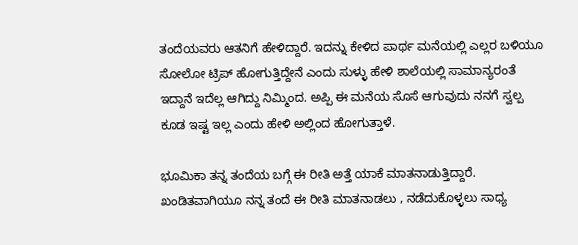ತಂದೆಯವರು ಆತನಿಗೆ ಹೇಳಿದ್ದಾರೆ. ಇದನ್ನು ಕೇಳಿದ ಪಾರ್ಥ ಮನೆಯಲ್ಲಿ ಎಲ್ಲರ ಬಳಿಯೂ ಸೋಲೋ ಟ್ರಿಪ್ ಹೋಗುತ್ತಿದ್ದೇನೆ ಎಂದು ಸುಳ್ಳು ಹೇಳಿ ಶಾಲೆಯಲ್ಲಿ ಸಾಮಾನ್ಯರಂತೆ ಇದ್ದಾನೆ ಇದೆಲ್ಲ ಆಗಿದ್ದು ನಿಮ್ಮಿಂದ. ಅಪ್ಪಿ ಈ ಮನೆಯ ಸೊಸೆ ಆಗುವುದು ನನಗೆ ಸ್ವಲ್ಪ ಕೂಡ ಇಷ್ಟ ಇಲ್ಲ ಎಂದು ಹೇಳಿ ಅಲ್ಲಿಂದ ಹೋಗುತ್ತಾಳೆ.

ಭೂಮಿಕಾ ತನ್ನ ತಂದೆಯ ಬಗ್ಗೆ ಈ ರೀತಿ ಅತ್ತೆ ಯಾಕೆ ಮಾತನಾಡುತ್ತಿದ್ದಾರೆ. ಖಂಡಿತವಾಗಿಯೂ ನನ್ನ ತಂದೆ ಈ ರೀತಿ ಮಾತನಾಡಲು , ನಡೆದುಕೊಳ್ಳಲು ಸಾಧ್ಯ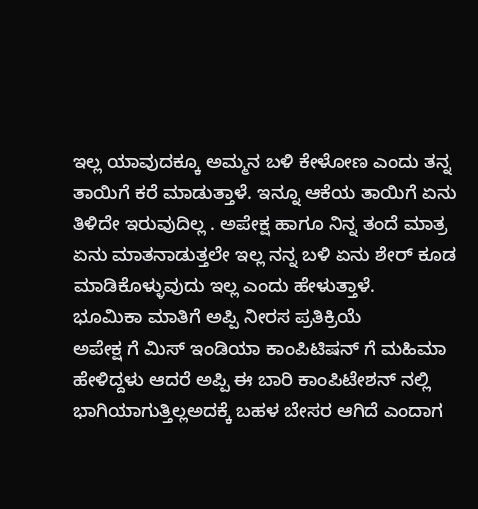ಇಲ್ಲ ಯಾವುದಕ್ಕೂ ಅಮ್ಮನ ಬಳಿ ಕೇಳೋಣ ಎಂದು ತನ್ನ ತಾಯಿಗೆ ಕರೆ ಮಾಡುತ್ತಾಳೆ. ಇನ್ನೂ ಆಕೆಯ ತಾಯಿಗೆ ಏನು ತಿಳಿದೇ ಇರುವುದಿಲ್ಲ . ಅಪೇಕ್ಷ ಹಾಗೂ ನಿನ್ನ ತಂದೆ ಮಾತ್ರ ಏನು ಮಾತನಾಡುತ್ತಲೇ ಇಲ್ಲ ನನ್ನ ಬಳಿ ಏನು ಶೇರ್ ಕೂಡ ಮಾಡಿಕೊಳ್ಳುವುದು ಇಲ್ಲ ಎಂದು ಹೇಳುತ್ತಾಳೆ.
ಭೂಮಿಕಾ ಮಾತಿಗೆ ಅಪ್ಪಿ ನೀರಸ ಪ್ರತಿಕ್ರಿಯೆ
ಅಪೇಕ್ಷ ಗೆ ಮಿಸ್ ಇಂಡಿಯಾ ಕಾಂಪಿಟಿಷನ್ ಗೆ ಮಹಿಮಾ ಹೇಳಿದ್ದಳು ಆದರೆ ಅಪ್ಪಿ ಈ ಬಾರಿ ಕಾಂಪಿಟೇಶನ್ ನಲ್ಲಿ ಭಾಗಿಯಾಗುತ್ತಿಲ್ಲಅದಕ್ಕೆ ಬಹಳ ಬೇಸರ ಆಗಿದೆ ಎಂದಾಗ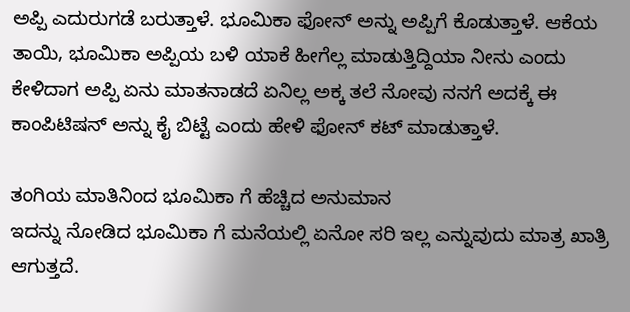ಅಪ್ಪಿ ಎದುರುಗಡೆ ಬರುತ್ತಾಳೆ. ಭೂಮಿಕಾ ಫೋನ್ ಅನ್ನು ಅಪ್ಪಿಗೆ ಕೊಡುತ್ತಾಳೆ. ಆಕೆಯ ತಾಯಿ, ಭೂಮಿಕಾ ಅಪ್ಪಿಯ ಬಳಿ ಯಾಕೆ ಹೀಗೆಲ್ಲ ಮಾಡುತ್ತಿದ್ದಿಯಾ ನೀನು ಎಂದು ಕೇಳಿದಾಗ ಅಪ್ಪಿ ಏನು ಮಾತನಾಡದೆ ಏನಿಲ್ಲ ಅಕ್ಕ ತಲೆ ನೋವು ನನಗೆ ಅದಕ್ಕೆ ಈ ಕಾಂಪಿಟಿಷನ್ ಅನ್ನು ಕೈ ಬಿಟ್ಟೆ ಎಂದು ಹೇಳಿ ಫೋನ್ ಕಟ್ ಮಾಡುತ್ತಾಳೆ.

ತಂಗಿಯ ಮಾತಿನಿಂದ ಭೂಮಿಕಾ ಗೆ ಹೆಚ್ಚಿದ ಅನುಮಾನ
ಇದನ್ನು ನೋಡಿದ ಭೂಮಿಕಾ ಗೆ ಮನೆಯಲ್ಲಿ ಏನೋ ಸರಿ ಇಲ್ಲ ಎನ್ನುವುದು ಮಾತ್ರ ಖಾತ್ರಿ ಆಗುತ್ತದೆ.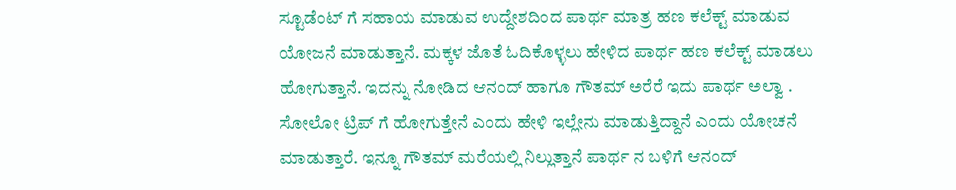ಸ್ಟೂಡೆಂಟ್ ಗೆ ಸಹಾಯ ಮಾಡುವ ಉದ್ದೇಶದಿಂದ ಪಾರ್ಥ ಮಾತ್ರ ಹಣ ಕಲೆಕ್ಟ್ ಮಾಡುವ ಯೋಜನೆ ಮಾಡುತ್ತಾನೆ. ಮಕ್ಕಳ ಜೊತೆ ಓದಿಕೊಳ್ಳಲು ಹೇಳಿದ ಪಾರ್ಥ ಹಣ ಕಲೆಕ್ಟ್ ಮಾಡಲು ಹೋಗುತ್ತಾನೆ. ಇದನ್ನು ನೋಡಿದ ಆನಂದ್ ಹಾಗೂ ಗೌತಮ್ ಅರೆರೆ ಇದು ಪಾರ್ಥ ಅಲ್ವಾ . ಸೋಲೋ ಟ್ರಿಪ್ ಗೆ ಹೋಗುತ್ತೇನೆ ಎಂದು ಹೇಳಿ ಇಲ್ಲೇನು ಮಾಡುತ್ತಿದ್ದಾನೆ ಎಂದು ಯೋಚನೆ ಮಾಡುತ್ತಾರೆ. ಇನ್ನೂ ಗೌತಮ್ ಮರೆಯಲ್ಲಿ ನಿಲ್ಲುತ್ತಾನೆ ಪಾರ್ಥ ನ ಬಳಿಗೆ ಆನಂದ್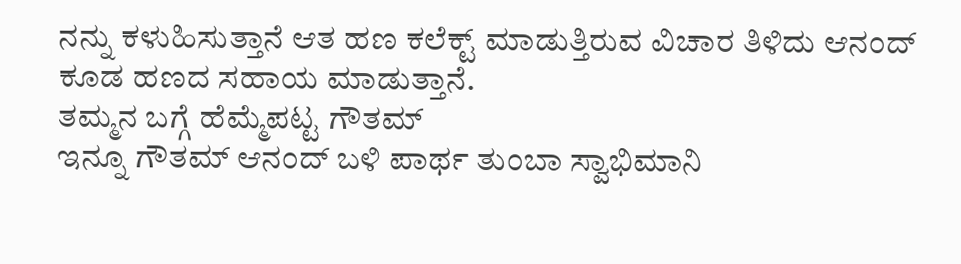ನನ್ನು ಕಳುಹಿಸುತ್ತಾನೆ ಆತ ಹಣ ಕಲೆಕ್ಟ್ ಮಾಡುತ್ತಿರುವ ವಿಚಾರ ತಿಳಿದು ಆನಂದ್ ಕೂಡ ಹಣದ ಸಹಾಯ ಮಾಡುತ್ತಾನೆ.
ತಮ್ಮನ ಬಗ್ಗೆ ಹೆಮ್ಮೆಪಟ್ಟ ಗೌತಮ್
ಇನ್ನೂ ಗೌತಮ್ ಆನಂದ್ ಬಳಿ ಪಾರ್ಥ ತುಂಬಾ ಸ್ವಾಭಿಮಾನಿ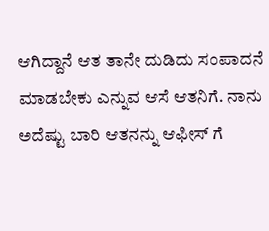ಆಗಿದ್ದಾನೆ ಆತ ತಾನೇ ದುಡಿದು ಸಂಪಾದನೆ ಮಾಡಬೇಕು ಎನ್ನುವ ಆಸೆ ಆತನಿಗೆ. ನಾನು ಅದೆಷ್ಟು ಬಾರಿ ಆತನನ್ನು ಆಫೀಸ್ ಗೆ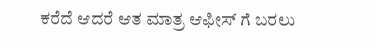ಕರೆದೆ ಆದರೆ ಆತ ಮಾತ್ರ ಆಫೀಸ್ ಗೆ ಬರಲು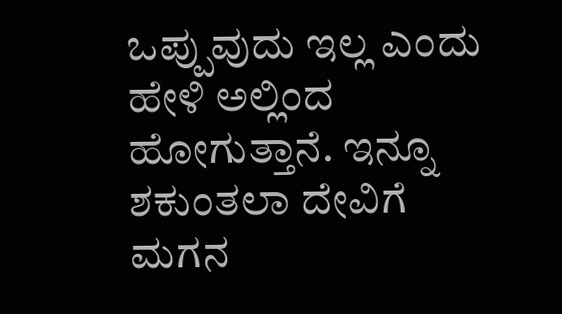ಒಪ್ಪುವುದು ಇಲ್ಲ ಎಂದು ಹೇಳಿ ಅಲ್ಲಿಂದ ಹೋಗುತ್ತಾನೆ. ಇನ್ನೂ ಶಕುಂತಲಾ ದೇವಿಗೆ ಮಗನ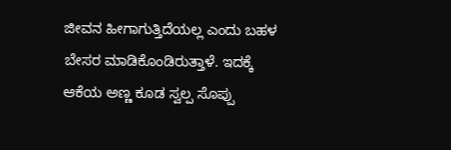ಜೀವನ ಹೀಗಾಗುತ್ತಿದೆಯಲ್ಲ ಎಂದು ಬಹಳ ಬೇಸರ ಮಾಡಿಕೊಂಡಿರುತ್ತಾಳೆ. ಇದಕ್ಕೆ ಆಕೆಯ ಅಣ್ಣ ಕೂಡ ಸ್ವಲ್ಪ ಸೊಪ್ಪು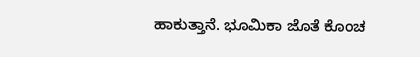ಹಾಕುತ್ತಾನೆ. ಭೂಮಿಕಾ ಜೊತೆ ಕೊಂಚ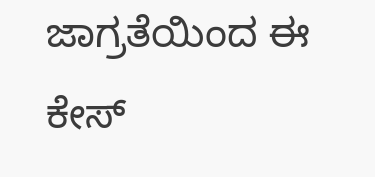ಜಾಗ್ರತೆಯಿಂದ ಈ ಕೇಸ್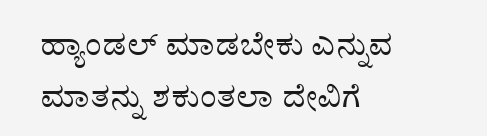ಹ್ಯಾಂಡಲ್ ಮಾಡಬೇಕು ಎನ್ನುವ ಮಾತನ್ನು ಶಕುಂತಲಾ ದೇವಿಗೆ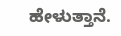ಹೇಳುತ್ತಾನೆ.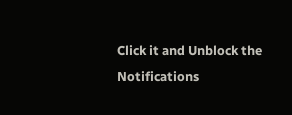Click it and Unblock the Notifications